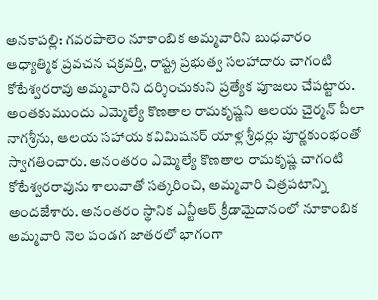అనకాపల్లి: గవరపాలెం నూకాంబిక అమ్మవారిని బుధవారం ఆధ్యాత్మిక ప్రవచన చక్రవర్తి, రాష్ట్ర ప్రభుత్వ సలహాదారు చాగంటి కోటేశ్వరరావు అమ్మవారిని దర్శించుకుని ప్రత్యేక పూజలు చేపట్టారు. అంతకుముందు ఎమ్మెల్యే కొణతాల రామకృష్ణని ఆలయ చైర్మన్ పీలా నాగశ్రీను, ఆలయ సహాయ కవిమిషనర్ యాళ్ల శ్రీధర్లు పూర్ణకుంభంతో స్వాగతించారు. అనంతరం ఎమ్మెల్యే కొణతాల రామకృష్ణ చాగంటి కోటేశ్వరరావును శాలువాతో సత్కరించి, అమ్మవారి చిత్రపటాన్ని అందజేశారు. అనంతరం స్థానిక ఎన్టీఆర్ క్రీడామైదానంలో నూకాంబిక అమ్మవారి నెల పండగ జాతరలో భాగంగా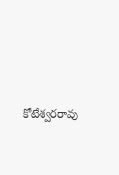కోటేశ్వరరావు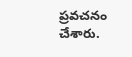ప్రవచనం చేశారు.